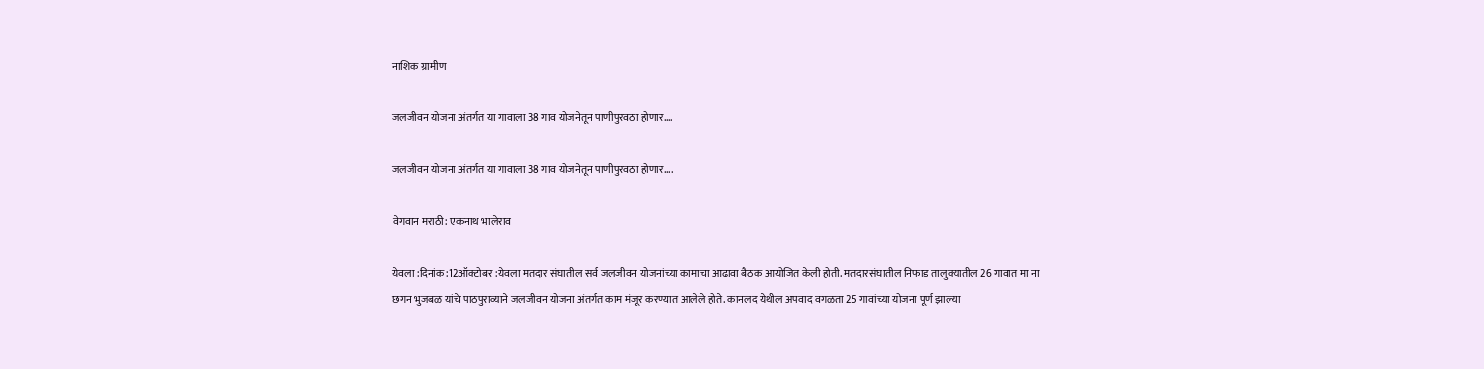नाशिक ग्रामीण

जलजीवन योजना अंतर्गत या गावाला 38 गाव योजनेतून पाणीपुरवठा होणार….

जलजीवन योजना अंतर्गत या गावाला 38 गाव योजनेतून पाणीपुरवठा होणार....

वेगवान मराठी: एकनाथ भालेराव

येवला :दिनांक:12ऑक्टोबर :येवला मतदार संघातील सर्व जलजीवन योजनांच्या कामाचा आढावा बैठक आयोजित केली होती. मतदारसंघातील निफाड तालुक्यातील 26 गावात मा ना छगन भुजबळ यांचे पाठपुराव्याने जलजीवन योजना अंतर्गत काम मंजूर करण्यात आलेले होते. कानलद येथील अपवाद वगळता 25 गावांच्या योजना पूर्ण झाल्या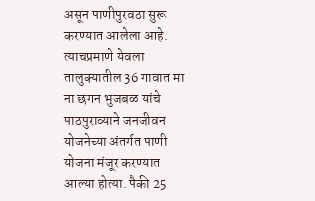असून पाणीपुरवठा सुरू करण्यात आलेला आहे. त्याचप्रमाणे येवला तालुक्यातील 36 गावात मा ना छगन भुजबळ यांचे पाठपुराव्याने जनजीवन योजनेच्या अंतर्गत पाणी योजना मंजूर करण्यात आल्या होत्या. पैकी 25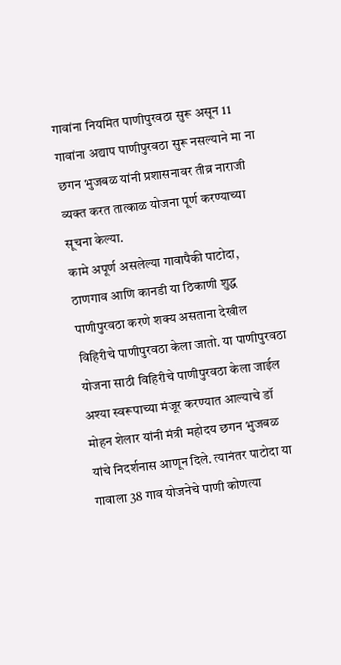गावांना नियमित पाणीपुरवठा सुरू असून 11 गावांना अद्याप पाणीपुरवठा सुरू नसल्याने मा ना छगन भुजबळ यांनी प्रशासनावर तीव्र नाराजी व्यक्त करत तात्काळ योजना पूर्ण करण्याच्या सूचना केल्या.
कामे अपूर्ण असलेल्या गावापैकी पाटोदा, ठाणगाव आणि कानडी या ठिकाणी शुद्ध पाणीपुरवठा करणे शक्य असताना देखील विहिरीचे पाणीपुरवठा केला जातो. या पाणीपुरवठा योजना साठी विहिरीचे पाणीपुरवठा केला जाईल अश्या स्वरूपाच्या मंजूर करण्यात आल्याचे डॉ मोहन शेलार यांनी मंत्री महोदय छगन भुजबळ यांचे निदर्शनास आणून दिले. त्यानंतर पाटोदा या गावाला 38 गाव योजनेचे पाणी कोणत्या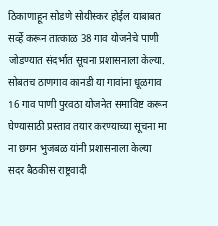ठिकाणाहून सोडणे सोयीस्कर होईल याबाबत सर्व्हे करून तात्काळ 38 गाव योजनेचे पाणी जोडण्यात संदर्भात सूचना प्रशासनाला केल्या. सोबतच ठाणगाव कानडी या गावांना धूळगाव 16 गाव पाणी पुरवठा योजनेत समाविष्ट करून घेण्यासाठी प्रस्ताव तयार करण्याच्या सूचना मा ना छगन भुजबळ यांनी प्रशासनाला केल्या
सदर बैठकीस राष्ट्रवादी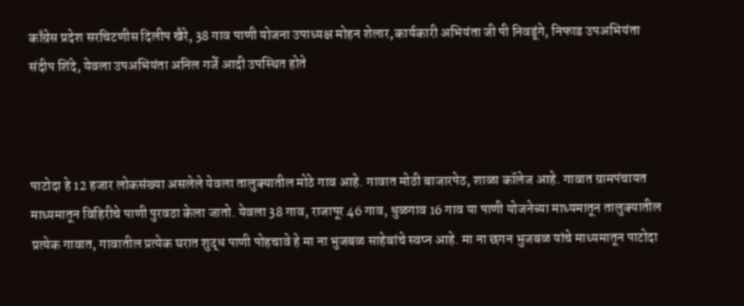काँग्रेस प्रदेश सरचिटणीस दिलीप खैरे, 38 गाव पाणी योजना उपाध्यक्ष मोहन शेलार,कार्यकारी अभियंता जी पी निवडूंगे, निफाड उपअभियंता संदीप शिंदे, येवला उपअभियंता अनिल गर्जे आदी उपस्थित होते



पाटोदा हे 12 हजार लोकसंख्या असलेले येवला तालुक्यातील मोठे गाव आहे. गावात मोठी बाजारपेठ, शाळा कॉलेज आहे. गावात ग्रामपंचायत माध्यमातून विहिरीचे पाणी पुरवठा केला जातो. येवला 38 गाव, राजापूर 46 गाव, धुळगाव 16 गाव या पाणी योजनेच्या माध्यमातून तालुक्यातील प्रत्येक गावात, गावातील प्रत्येक घरात शुद्ध पाणी पोहचावे हे मा ना भुजबळ साहेबांचे स्वप्न आहे. मा ना छगन भुजबळ यांचे माध्यमातून पाटोदा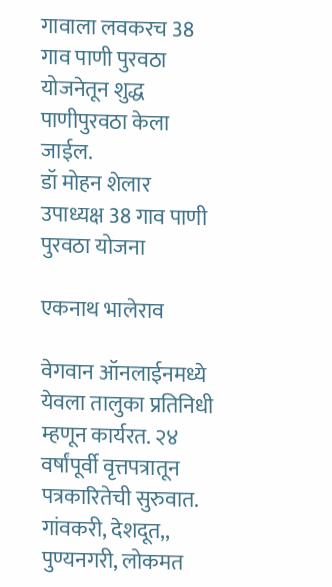गावाला लवकरच 38 गाव पाणी पुरवठा योजनेतून शुद्ध पाणीपुरवठा केला जाईल.
डॉ मोहन शेलार
उपाध्यक्ष 38 गाव पाणी पुरवठा योजना

एकनाथ भालेराव

वेगवान ऑनलाईनमध्ये येवला तालुका प्रतिनिधी म्हणून कार्यरत. २४ वर्षांपूर्वी वृत्तपत्रातून पत्रकारितेची सुरुवात. गांवकरी, देशदूत,, पुण्यनगरी, लोकमत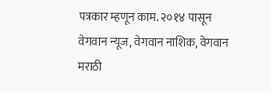पत्रकार म्हणून काम. २०१४ पासून वेगवान न्यूज, वेगवान नाशिक, वेगवान मराठी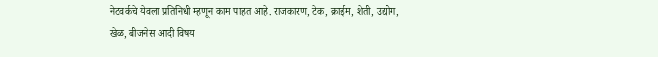नेटवर्कचे येवला प्रतिनिधी म्हणून काम पाहत आहे. राजकारण, टेक, क्राईम, शेती, उद्योग, खेळ, बीजनेस आदी विषय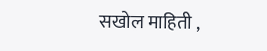सखोल माहिती ,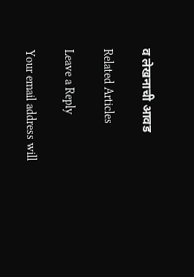व लेखनाची आवड

Related Articles

Leave a Reply

Your email address will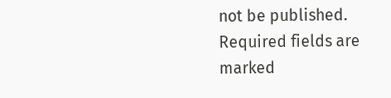not be published. Required fields are marked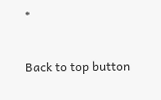*

Back to top button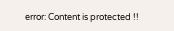error: Content is protected !!